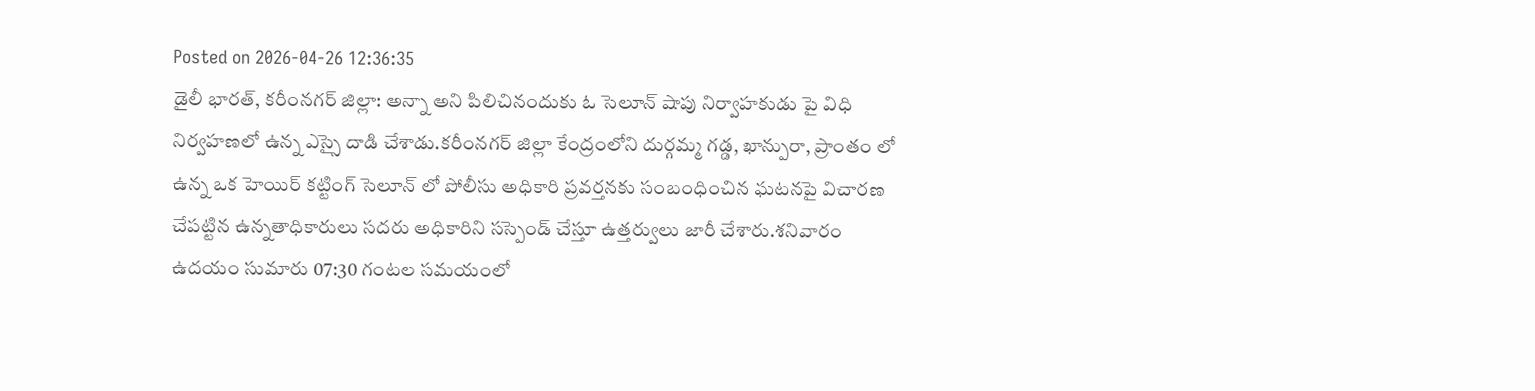Posted on 2026-04-26 12:36:35
డైలీ భారత్, కరీంనగర్ జిల్లా: అన్నా అని పిలిచినందుకు ఓ సెలూన్ షాపు నిర్వాహకుడు పై విధి నిర్వహణలో ఉన్న ఎస్సై దాడి చేశాడు.కరీంనగర్ జిల్లా కేంద్రంలోని దుర్గమ్మ గడ్డ, ఖాన్పురా, ప్రాంతం లో ఉన్న ఒక హెయిర్ కట్టింగ్ సెలూన్ లో పోలీసు అధికారి ప్రవర్తనకు సంబంధించిన ఘటనపై విచారణ చేపట్టిన ఉన్నతాధికారులు సదరు అధికారిని సస్పెండ్ చేస్తూ ఉత్తర్వులు జారీ చేశారు.శనివారం ఉదయం సుమారు 07:30 గంటల సమయంలో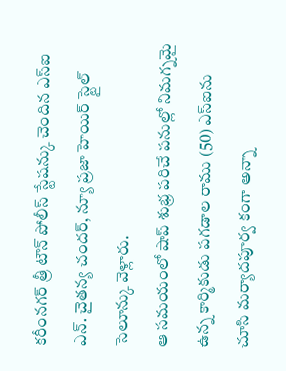కరీంనగర్ త్రీ టౌన్ పోలీస్ స్టేషన్కు చెందిన ఎస్ఐ ఎన్. చైతన్య చందర్, న్యూ ప్రజా హెయిర్ స్టైల్ సెలూన్కు వెళ్లారు.
ఆ సమయంలో షాప్ శుభ్ర పరిచే పనుల్లో నిమగ్నమై ఉన్న కార్మికుడు పగడాల రాము (50) ఎస్ఐను చూసి మర్యాదపూర్వ కంగా అన్నా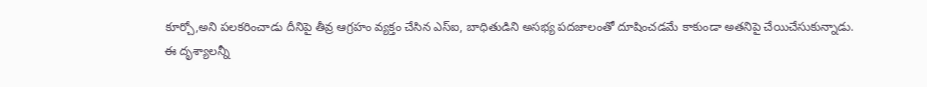కూర్చో,అని పలకరించాడు దీనిపై తీవ్ర ఆగ్రహం వ్యక్తం చేసిన ఎస్ఐ, బాధితుడిని అసభ్య పదజాలంతో దూషించడమే కాకుండా అతనిపై చేయిచేసుకున్నాడు.
ఈ దృశ్యాలన్నీ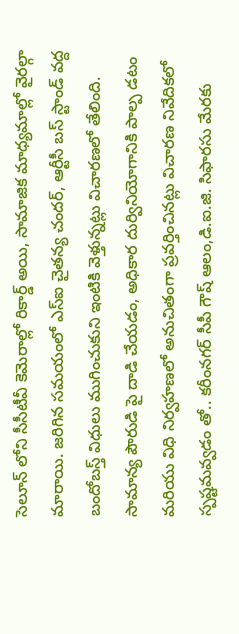సెలూన్ లోని సీసీటీవీ కెమెరాల్లో రికార్డ్ అయి, సామాజిక మాధ్యమాల్లో వైరల్గా మారాయి. జరిగిన సమయంలో ఎస్ఐ చైతన్య చందర్, ఆర్టీసీ బస్ స్టాండ్ వద్ద బందోబస్త్ విధులు ముగించుకుని ఇంటికి వెళ్తున్నట్లు విచారణలో తేలింది.
సామాన్య పౌరుడి పై దాడి చేయడం, అధికార దుర్వినియోగానికి పాల్ప డటం మరియు విధి నిర్వహణలో అనుచితంగా ప్రవర్తించినట్లు విచారణ నివేదికలో స్పష్టమవ్వడం తో.. కరీంనగర్ సీపీ గౌష్ ఆలం,డి.ఐ.జి. సిఫారసు మేరకు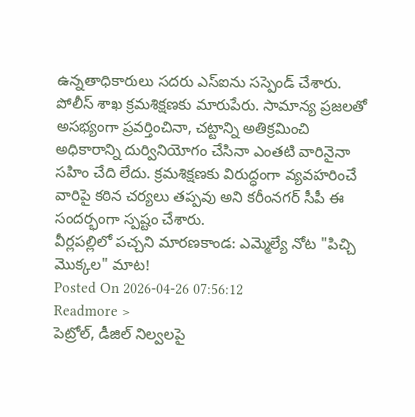ఉన్నతాధికారులు సదరు ఎస్ఐను సస్పెండ్ చేశారు.
పోలీస్ శాఖ క్రమశిక్షణకు మారుపేరు. సామాన్య ప్రజలతో అసభ్యంగా ప్రవర్తించినా, చట్టాన్ని అతిక్రమించి అధికారాన్ని దుర్వినియోగం చేసినా ఎంతటి వారినైనా సహిం చేది లేదు. క్రమశిక్షణకు విరుద్ధంగా వ్యవహరించే వారిపై కఠిన చర్యలు తప్పవు అని కరీంనగర్ సీపీ ఈ సందర్భంగా స్పష్టం చేశారు.
వీర్లపల్లిలో పచ్చని మారణకాండ: ఎమ్మెల్యే నోట "పిచ్చి మొక్కల" మాట!
Posted On 2026-04-26 07:56:12
Readmore >
పెట్రోల్, డీజిల్ నిల్వలపై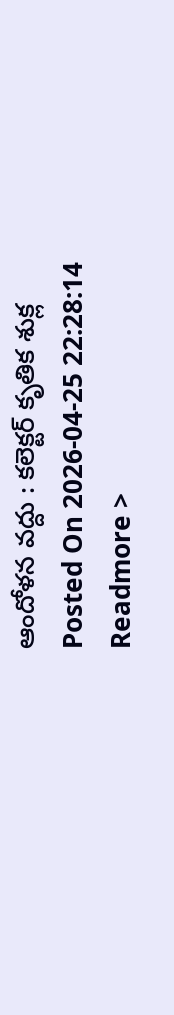ఆందోళన వద్దు : కలెక్టర్ కృతిక శుక్ల
Posted On 2026-04-25 22:28:14
Readmore >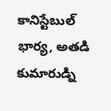కానిస్టేబుల్ భార్య, అతడి కుమారుడ్ని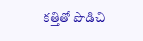కత్తితో పొడిచి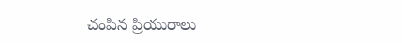చంపిన ప్రియురాలు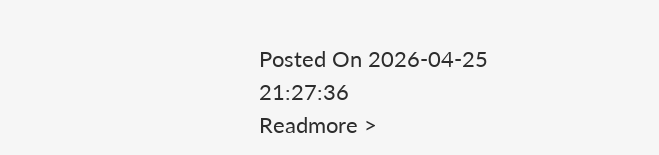Posted On 2026-04-25 21:27:36
Readmore >